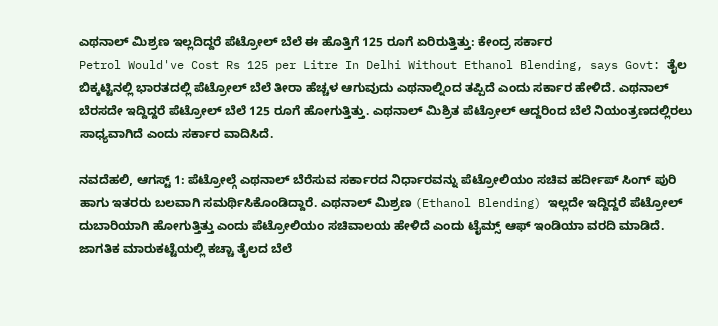ಎಥನಾಲ್ ಮಿಶ್ರಣ ಇಲ್ಲದಿದ್ದರೆ ಪೆಟ್ರೋಲ್ ಬೆಲೆ ಈ ಹೊತ್ತಿಗೆ 125 ರೂಗೆ ಏರಿರುತ್ತಿತ್ತು: ಕೇಂದ್ರ ಸರ್ಕಾರ
Petrol Would've Cost Rs 125 per Litre In Delhi Without Ethanol Blending, says Govt: ತೈಲ ಬಿಕ್ಕಟ್ಟಿನಲ್ಲಿ ಭಾರತದಲ್ಲಿ ಪೆಟ್ರೋಲ್ ಬೆಲೆ ತೀರಾ ಹೆಚ್ಚಳ ಆಗುವುದು ಎಥನಾಲ್ನಿಂದ ತಪ್ಪಿದೆ ಎಂದು ಸರ್ಕಾರ ಹೇಳಿದೆ. ಎಥನಾಲ್ ಬೆರಸದೇ ಇದ್ದಿದ್ದರೆ ಪೆಟ್ರೋಲ್ ಬೆಲೆ 125 ರೂಗೆ ಹೋಗುತ್ತಿತ್ತು. ಎಥನಾಲ್ ಮಿಶ್ರಿತ ಪೆಟ್ರೋಲ್ ಆದ್ದರಿಂದ ಬೆಲೆ ನಿಯಂತ್ರಣದಲ್ಲಿರಲು ಸಾಧ್ಯವಾಗಿದೆ ಎಂದು ಸರ್ಕಾರ ವಾದಿಸಿದೆ.

ನವದೆಹಲಿ, ಆಗಸ್ಟ್ 1: ಪೆಟ್ರೋಲ್ಗೆ ಎಥನಾಲ್ ಬೆರೆಸುವ ಸರ್ಕಾರದ ನಿರ್ಧಾರವನ್ನು ಪೆಟ್ರೋಲಿಯಂ ಸಚಿವ ಹರ್ದೀಪ್ ಸಿಂಗ್ ಪುರಿ ಹಾಗು ಇತರರು ಬಲವಾಗಿ ಸಮರ್ಥಿಸಿಕೊಂಡಿದ್ದಾರೆ. ಎಥನಾಲ್ ಮಿಶ್ರಣ (Ethanol Blending) ಇಲ್ಲದೇ ಇದ್ದಿದ್ದರೆ ಪೆಟ್ರೋಲ್ ದುಬಾರಿಯಾಗಿ ಹೋಗುತ್ತಿತ್ತು ಎಂದು ಪೆಟ್ರೋಲಿಯಂ ಸಚಿವಾಲಯ ಹೇಳಿದೆ ಎಂದು ಟೈಮ್ಸ್ ಆಫ್ ಇಂಡಿಯಾ ವರದಿ ಮಾಡಿದೆ.
ಜಾಗತಿಕ ಮಾರುಕಟ್ಟೆಯಲ್ಲಿ ಕಚ್ಚಾ ತೈಲದ ಬೆಲೆ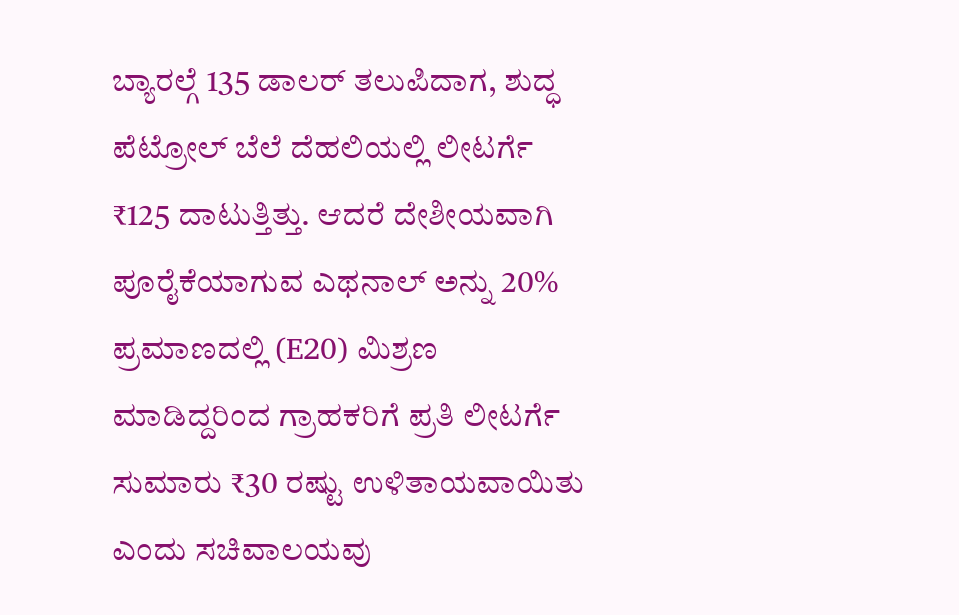ಬ್ಯಾರಲ್ಗೆ 135 ಡಾಲರ್ ತಲುಪಿದಾಗ, ಶುದ್ಧ ಪೆಟ್ರೋಲ್ ಬೆಲೆ ದೆಹಲಿಯಲ್ಲಿ ಲೀಟರ್ಗೆ ₹125 ದಾಟುತ್ತಿತ್ತು. ಆದರೆ ದೇಶೀಯವಾಗಿ ಪೂರೈಕೆಯಾಗುವ ಎಥನಾಲ್ ಅನ್ನು 20% ಪ್ರಮಾಣದಲ್ಲಿ (E20) ಮಿಶ್ರಣ ಮಾಡಿದ್ದರಿಂದ ಗ್ರಾಹಕರಿಗೆ ಪ್ರತಿ ಲೀಟರ್ಗೆ ಸುಮಾರು ₹30 ರಷ್ಟು ಉಳಿತಾಯವಾಯಿತು ಎಂದು ಸಚಿವಾಲಯವು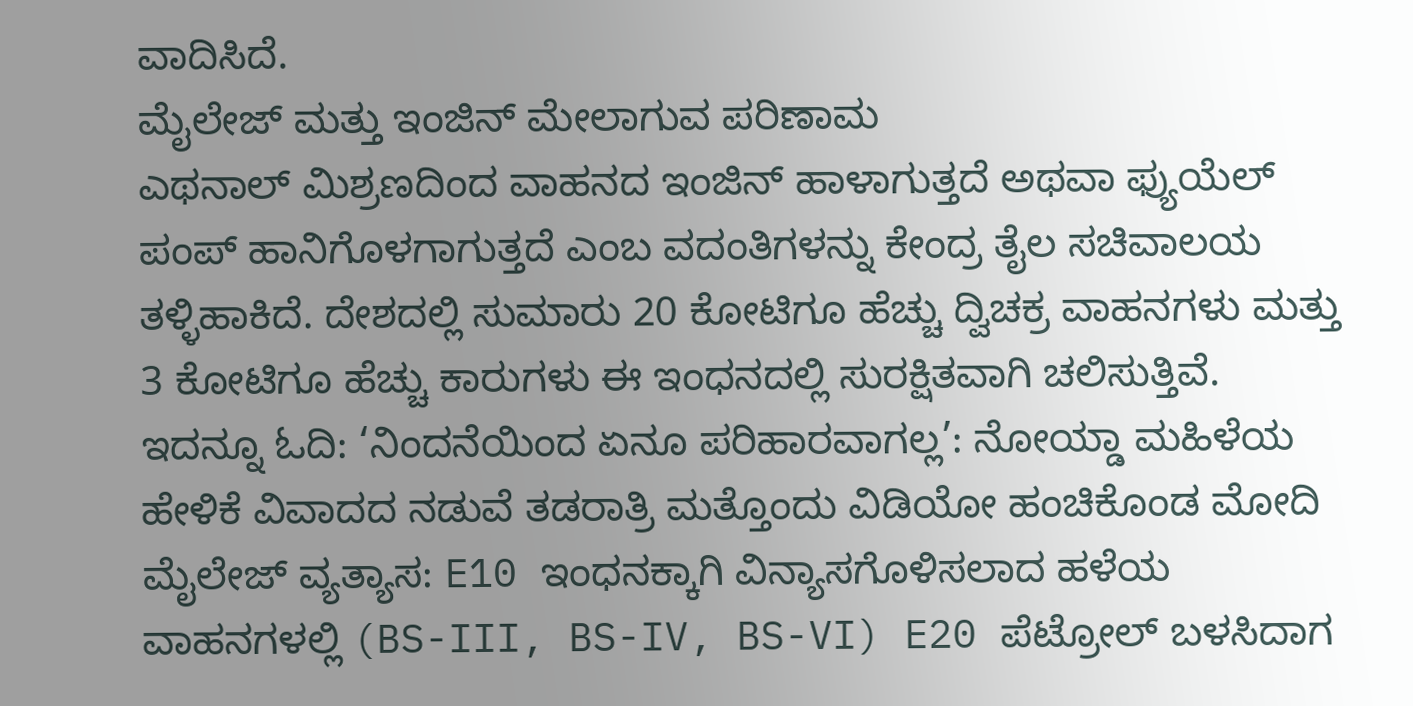ವಾದಿಸಿದೆ.
ಮೈಲೇಜ್ ಮತ್ತು ಇಂಜಿನ್ ಮೇಲಾಗುವ ಪರಿಣಾಮ
ಎಥನಾಲ್ ಮಿಶ್ರಣದಿಂದ ವಾಹನದ ಇಂಜಿನ್ ಹಾಳಾಗುತ್ತದೆ ಅಥವಾ ಫ್ಯುಯೆಲ್ ಪಂಪ್ ಹಾನಿಗೊಳಗಾಗುತ್ತದೆ ಎಂಬ ವದಂತಿಗಳನ್ನು ಕೇಂದ್ರ ತೈಲ ಸಚಿವಾಲಯ ತಳ್ಳಿಹಾಕಿದೆ. ದೇಶದಲ್ಲಿ ಸುಮಾರು 20 ಕೋಟಿಗೂ ಹೆಚ್ಚು ದ್ವಿಚಕ್ರ ವಾಹನಗಳು ಮತ್ತು 3 ಕೋಟಿಗೂ ಹೆಚ್ಚು ಕಾರುಗಳು ಈ ಇಂಧನದಲ್ಲಿ ಸುರಕ್ಷಿತವಾಗಿ ಚಲಿಸುತ್ತಿವೆ.
ಇದನ್ನೂ ಓದಿ: ‘ನಿಂದನೆಯಿಂದ ಏನೂ ಪರಿಹಾರವಾಗಲ್ಲ’: ನೋಯ್ಡಾ ಮಹಿಳೆಯ ಹೇಳಿಕೆ ವಿವಾದದ ನಡುವೆ ತಡರಾತ್ರಿ ಮತ್ತೊಂದು ವಿಡಿಯೋ ಹಂಚಿಕೊಂಡ ಮೋದಿ
ಮೈಲೇಜ್ ವ್ಯತ್ಯಾಸ: E10 ಇಂಧನಕ್ಕಾಗಿ ವಿನ್ಯಾಸಗೊಳಿಸಲಾದ ಹಳೆಯ ವಾಹನಗಳಲ್ಲಿ (BS-III, BS-IV, BS-VI) E20 ಪೆಟ್ರೋಲ್ ಬಳಸಿದಾಗ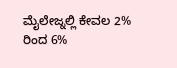ಮೈಲೇಜ್ನಲ್ಲಿ ಕೇವಲ 2% ರಿಂದ 6%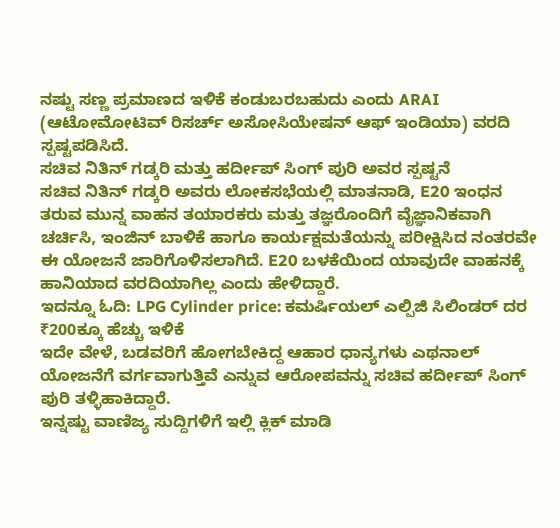ನಷ್ಟು ಸಣ್ಣ ಪ್ರಮಾಣದ ಇಳಿಕೆ ಕಂಡುಬರಬಹುದು ಎಂದು ARAI (ಆಟೋಮೋಟಿವ್ ರಿಸರ್ಚ್ ಅಸೋಸಿಯೇಷನ್ ಆಫ್ ಇಂಡಿಯಾ) ವರದಿ ಸ್ಪಷ್ಟಪಡಿಸಿದೆ.
ಸಚಿವ ನಿತಿನ್ ಗಡ್ಕರಿ ಮತ್ತು ಹರ್ದೀಪ್ ಸಿಂಗ್ ಪುರಿ ಅವರ ಸ್ಪಷ್ಟನೆ
ಸಚಿವ ನಿತಿನ್ ಗಡ್ಕರಿ ಅವರು ಲೋಕಸಭೆಯಲ್ಲಿ ಮಾತನಾಡಿ, E20 ಇಂಧನ ತರುವ ಮುನ್ನ ವಾಹನ ತಯಾರಕರು ಮತ್ತು ತಜ್ಞರೊಂದಿಗೆ ವೈಜ್ಞಾನಿಕವಾಗಿ ಚರ್ಚಿಸಿ, ಇಂಜಿನ್ ಬಾಳಿಕೆ ಹಾಗೂ ಕಾರ್ಯಕ್ಷಮತೆಯನ್ನು ಪರೀಕ್ಷಿಸಿದ ನಂತರವೇ ಈ ಯೋಜನೆ ಜಾರಿಗೊಳಿಸಲಾಗಿದೆ. E20 ಬಳಕೆಯಿಂದ ಯಾವುದೇ ವಾಹನಕ್ಕೆ ಹಾನಿಯಾದ ವರದಿಯಾಗಿಲ್ಲ ಎಂದು ಹೇಳಿದ್ದಾರೆ.
ಇದನ್ನೂ ಓದಿ: LPG Cylinder price: ಕಮರ್ಷಿಯಲ್ ಎಲ್ಪಿಜಿ ಸಿಲಿಂಡರ್ ದರ ₹200ಕ್ಕೂ ಹೆಚ್ಚು ಇಳಿಕೆ
ಇದೇ ವೇಳೆ, ಬಡವರಿಗೆ ಹೋಗಬೇಕಿದ್ದ ಆಹಾರ ಧಾನ್ಯಗಳು ಎಥನಾಲ್ ಯೋಜನೆಗೆ ವರ್ಗವಾಗುತ್ತಿವೆ ಎನ್ನುವ ಆರೋಪವನ್ನು ಸಚಿವ ಹರ್ದೀಪ್ ಸಿಂಗ್ ಪುರಿ ತಳ್ಳಿಹಾಕಿದ್ದಾರೆ.
ಇನ್ನಷ್ಟು ವಾಣಿಜ್ಯ ಸುದ್ದಿಗಳಿಗೆ ಇಲ್ಲಿ ಕ್ಲಿಕ್ ಮಾಡಿ